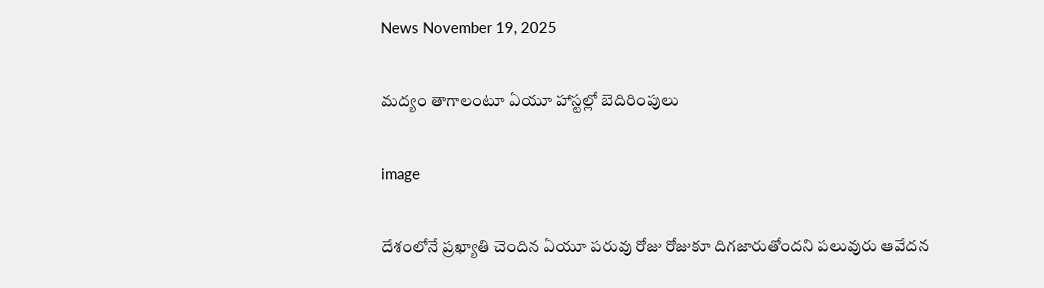News November 19, 2025

మద్యం తాగాలంటూ ఏయూ హాస్టల్లో బెదిరింపులు

image

దేశంలోనే ప్రఖ్యాతి చెందిన ఏయూ పరువు రోజు రోజుకూ దిగజారుతోందని పలువురు ఆవేదన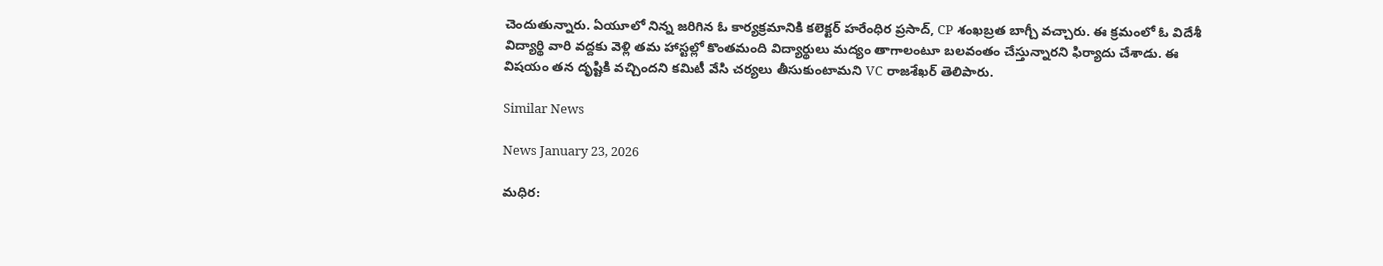చెందుతున్నారు. ఏయూలో నిన్న జరిగిన ఓ కార్యక్రమానికి కలెక్టర్ హరేంధిర ప్రసాద్, CP శంఖబ్రత బాగ్చీ వచ్చారు. ఈ క్రమంలో ఓ విదేశీ విద్యార్థి వారి వద్దకు వెళ్లి తమ హాస్టల్లో కొంతమంది విద్యార్థులు మద్యం తాగాలంటూ బలవంతం చేస్తున్నారని ఫిర్యాదు చేశాడు. ఈ విషయం తన దృష్టికి వచ్చిందని కమిటీ వేసి చర్యలు తీసుకుంటామని VC రాజశేఖర్ తెలిపారు.

Similar News

News January 23, 2026

మధిర: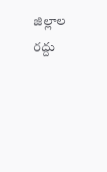జిల్లాల రద్దు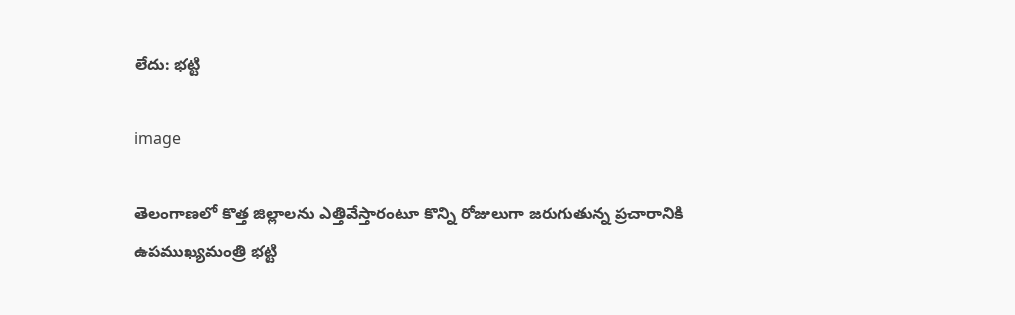లేదు: భట్టి

image

తెలంగాణలో కొత్త జిల్లాలను ఎత్తివేస్తారంటూ కొన్ని రోజులుగా జరుగుతున్న ప్రచారానికి ఉపముఖ్యమంత్రి భట్టి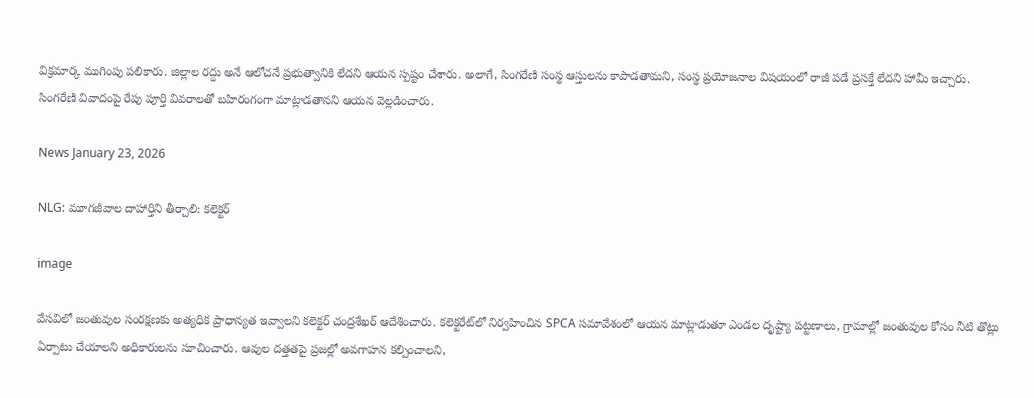విక్రమార్క ముగింపు పలికారు. జిల్లాల రద్దు అనే ఆలోచనే ప్రభుత్వానికి లేదని ఆయన స్పష్టం చేశారు. అలాగే, సింగరేణి సంస్థ ఆస్తులను కాపాడతామని, సంస్థ ప్రయోజనాల విషయంలో రాజీ పడే ప్రసక్తే లేదని హామీ ఇచ్చారు. సింగరేణి వివాదంపై రేపు పూర్తి వివరాలతో బహిరంగంగా మాట్లాడతానని ఆయన వెల్లడించారు.

News January 23, 2026

NLG: మూగజీవాల దాహార్తిని తీర్చాలి: కలెక్టర్‌

image

వేసవిలో జంతువుల సంరక్షణకు అత్యధిక ప్రాధాన్యత ఇవ్వాలని కలెక్టర్‌ చంద్రశేఖర్‌ ఆదేశించారు. కలెక్టరేట్‌లో నిర్వహించిన SPCA సమావేశంలో ఆయన మాట్లాడుతూ ఎండల దృష్ట్యా పట్టణాలు, గ్రామాల్లో జంతువుల కోసం నీటి తొట్లు ఏర్పాటు చేయాలని అధికారులను సూచించారు. ఆవుల దత్తతపై ప్రజల్లో అవగాహన కల్పించాలని,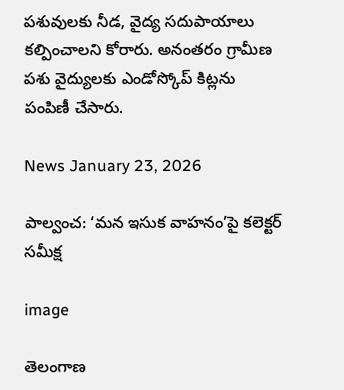పశువులకు నీడ, వైద్య సదుపాయాలు కల్పించాలని కోరారు. అనంతరం గ్రామీణ పశు వైద్యులకు ఎండోస్కోప్‌ కిట్లను పంపిణీ చేసారు.

News January 23, 2026

పాల్వంచ: ‘మన ఇసుక వాహనం’పై కలెక్టర్ సమీక్ష

image

తెలంగాణ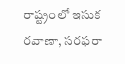రాష్ట్రంలో ఇసుక రవాణా, సరఫరా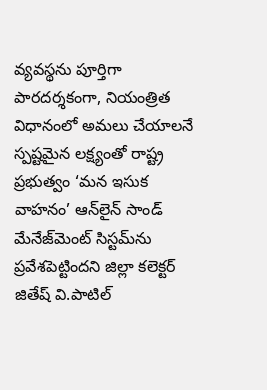వ్యవస్థను పూర్తిగా పారదర్శకంగా, నియంత్రిత విధానంలో అమలు చేయాలనే స్పష్టమైన లక్ష్యంతో రాష్ట్ర ప్రభుత్వం ‘మన ఇసుక వాహనం’ ఆన్‌లైన్ సాండ్ మేనేజ్‌మెంట్ సిస్టమ్‌ను ప్రవేశపెట్టిందని జిల్లా కలెక్టర్ జితేష్ వి.పాటిల్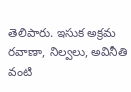తెలిపారు. ఇసుక అక్రమ రవాణా, నిల్వలు, అవినీతి వంటి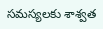సమస్యలకు శాశ్వత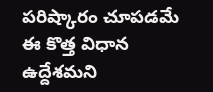పరిష్కారం చూపడమే ఈ కొత్త విధాన ఉద్దేశమని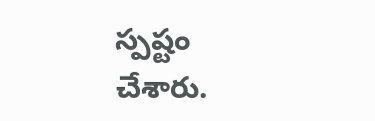స్పష్టం చేశారు.